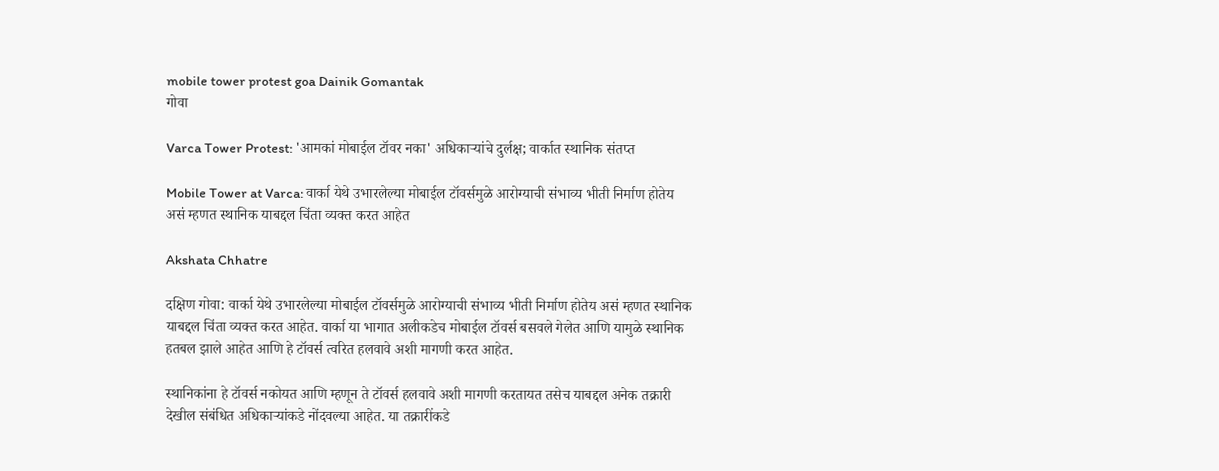mobile tower protest goa Dainik Gomantak
गोवा

Varca Tower Protest: 'आमकां मोबाईल टॉवर नका' अधिकाऱ्यांचे दुर्लक्ष; वार्कात स्थानिक संतप्त

Mobile Tower at Varca: वार्का येथे उभारलेल्या मोबाईल टॉवर्समुळे आरोग्याची संभाव्य भीती निर्माण होतेय असं म्हणत स्थानिक याबद्दल चिंता व्यक्त करत आहेत

Akshata Chhatre

दक्षिण गोवा: वार्का येथे उभारलेल्या मोबाईल टॉवर्समुळे आरोग्याची संभाव्य भीती निर्माण होतेय असं म्हणत स्थानिक याबद्दल चिंता व्यक्त करत आहेत. वार्का या भागात अलीकडेच मोबाईल टॉवर्स बसवले गेलेत आणि यामुळे स्थानिक हतबल झाले आहेत आणि हे टॉवर्स त्वरित हलवावे अशी मागणी करत आहेत.

स्थानिकांना हे टॉवर्स नकोयत आणि म्हणून ते टॉवर्स हलवावे अशी मागणी करतायत तसेच याबद्दल अनेक तक्रारी देखील संबंधित अधिकाऱ्यांकडे नोंदवल्या आहेत. या तक्रारींकडे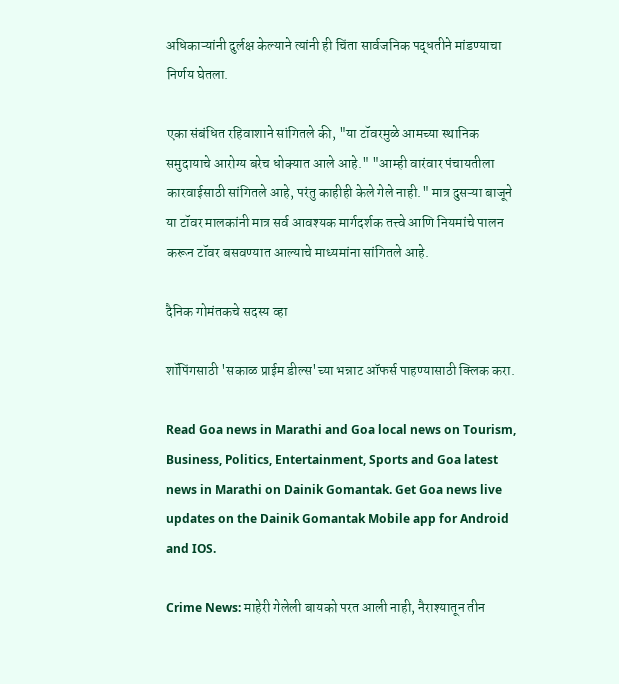अधिकाऱ्यांनी दुर्लक्ष केल्याने त्यांनी ही चिंता सार्वजनिक पद्धतीने मांडण्याचा निर्णय घेतला.

एका संबंधित रहिवाशाने सांगितले की, "या टॉवरमुळे आमच्या स्थानिक समुदायाचे आरोग्य बरेच धोक्यात आले आहे." "आम्ही वारंवार पंचायतीला कारवाईसाठी सांगितले आहे, परंतु काहीही केले गेले नाही." मात्र दुसऱ्या बाजूने या टॉवर मालकांनी मात्र सर्व आवश्यक मार्गदर्शक तत्त्वे आणि नियमांचे पालन करून टॉवर बसवण्यात आल्याचे माध्यमांना सांगितले आहे.

दैनिक गोमंतकचे सदस्य व्हा

शॉपिंगसाठी 'सकाळ प्राईम डील्स'च्या भन्नाट ऑफर्स पाहण्यासाठी क्लिक करा.

Read Goa news in Marathi and Goa local news on Tourism, Business, Politics, Entertainment, Sports and Goa latest news in Marathi on Dainik Gomantak. Get Goa news live updates on the Dainik Gomantak Mobile app for Android and IOS.

Crime News: माहेरी गेलेली बायको परत आली नाही, नैराश्यातून तीन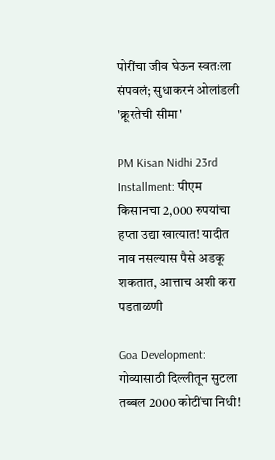पोरींचा जीव घेऊन स्वतःला संपवलं; सुधाकरनं ओलांडली 'क्रूरतेची सीमा'

PM Kisan Nidhi 23rd Installment: पीएम किसानचा 2,000 रुपयांचा हप्ता उद्या खात्यात! यादीत नाव नसल्यास पैसे अडकू शकतात, आत्ताच अशी करा पडताळणी

Goa Development: गोव्यासाठी दिल्लीतून सुटला तब्बल 2000 कोटींचा निधी!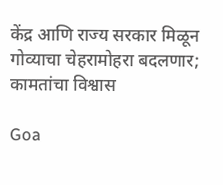केंद्र आणि राज्य सरकार मिळून गोव्याचा चेहरामोहरा बदलणार; कामतांचा विश्वास

Goa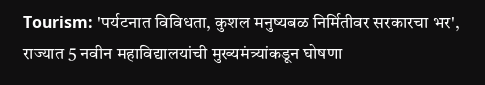Tourism: 'पर्यटनात विविधता, कुशल मनुष्यबळ निर्मितीवर सरकारचा भर', राज्यात 5 नवीन महाविद्यालयांची मुख्यमंत्र्यांकडून घोषणा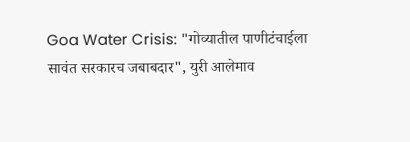Goa Water Crisis: "गोव्यातील पाणीटंचाईला सावंत सरकारच जबाबदार", युरी आलेमाव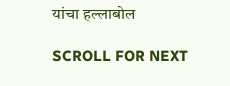यांचा हल्लाबोल

SCROLL FOR NEXT